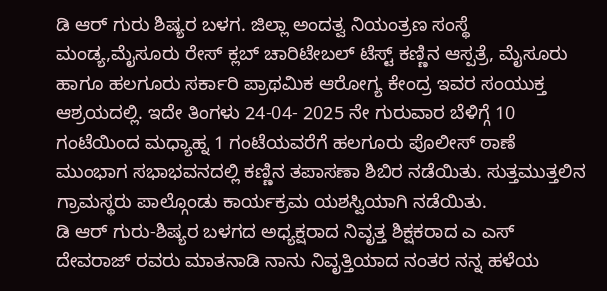ಡಿ ಆರ್ ಗುರು ಶಿಷ್ಯರ ಬಳಗ. ಜಿಲ್ಲಾ ಅಂದತ್ವ ನಿಯಂತ್ರಣ ಸಂಸ್ಥೆ ಮಂಡ್ಯ,ಮೈಸೂರು ರೇಸ್ ಕ್ಲಬ್ ಚಾರಿಟೇಬಲ್ ಟೆಸ್ಟ್ ಕಣ್ಣಿನ ಆಸ್ಪತ್ರೆ, ಮೈಸೂರು ಹಾಗೂ ಹಲಗೂರು ಸರ್ಕಾರಿ ಪ್ರಾಥಮಿಕ ಆರೋಗ್ಯ ಕೇಂದ್ರ ಇವರ ಸಂಯುಕ್ತ ಆಶ್ರಯದಲ್ಲಿ. ಇದೇ ತಿಂಗಳು 24-04- 2025 ನೇ ಗುರುವಾರ ಬೆಳಿಗ್ಗೆ 10 ಗಂಟೆಯಿಂದ ಮಧ್ಯಾಹ್ನ 1 ಗಂಟೆಯವರೆಗೆ ಹಲಗೂರು ಪೊಲೀಸ್ ಠಾಣೆ ಮುಂಭಾಗ ಸಭಾಭವನದಲ್ಲಿ ಕಣ್ಣಿನ ತಪಾಸಣಾ ಶಿಬಿರ ನಡೆಯಿತು. ಸುತ್ತಮುತ್ತಲಿನ ಗ್ರಾಮಸ್ಥರು ಪಾಲ್ಗೊಂಡು ಕಾರ್ಯಕ್ರಮ ಯಶಸ್ವಿಯಾಗಿ ನಡೆಯಿತು.
ಡಿ ಆರ್ ಗುರು-ಶಿಷ್ಯರ ಬಳಗದ ಅಧ್ಯಕ್ಷರಾದ ನಿವೃತ್ತ ಶಿಕ್ಷಕರಾದ ಎ ಎಸ್ ದೇವರಾಜ್ ರವರು ಮಾತನಾಡಿ ನಾನು ನಿವೃತ್ತಿಯಾದ ನಂತರ ನನ್ನ ಹಳೆಯ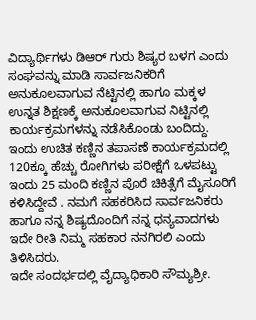ವಿದ್ಯಾರ್ಥಿಗಳು ಡಿಆರ್ ಗುರು ಶಿಷ್ಯರ ಬಳಗ ಎಂದು ಸಂಘವನ್ನು ಮಾಡಿ ಸಾರ್ವಜನಿಕರಿಗೆ ಅನುಕೂಲವಾಗುವ ನೆಟ್ಟಿನಲ್ಲಿ ಹಾಗೂ ಮಕ್ಕಳ ಉನ್ನತ ಶಿಕ್ಷಣಕ್ಕೆ ಅನುಕೂಲವಾಗುವ ನಿಟ್ಟಿನಲ್ಲಿ ಕಾರ್ಯಕ್ರಮಗಳನ್ನು ನಡೆಸಿಕೊಂಡು ಬಂದಿದ್ದು. ಇಂದು ಉಚಿತ ಕಣ್ಣಿನ ತಪಾಸಣೆ ಕಾರ್ಯಕ್ರಮದಲ್ಲಿ 120ಕ್ಕೂ ಹೆಚ್ಚು ರೋಗಿಗಳು ಪರೀಕ್ಷೆಗೆ ಒಳಪಟ್ಟು ಇಂದು 25 ಮಂದಿ ಕಣ್ಣಿನ ಪೊರೆ ಚಿಕಿತ್ಸೆಗೆ ಮೈಸೂರಿಗೆ ಕಳಿಸಿದ್ದೇವೆ . ನಮಗೆ ಸಹಕರಿಸಿದ ಸಾರ್ವಜನಿಕರು ಹಾಗೂ ನನ್ನ ಶಿಷ್ಯದೊಂದಿಗೆ ನನ್ನ ಧನ್ಯವಾದಗಳು ಇದೇ ರೀತಿ ನಿಮ್ಮ ಸಹಕಾರ ನನಗಿರಲಿ ಎಂದು ತಿಳಿಸಿದರು.
ಇದೇ ಸಂದರ್ಭದಲ್ಲಿ ವೈದ್ಯಾಧಿಕಾರಿ ಸೌಮ್ಯಶ್ರೀ.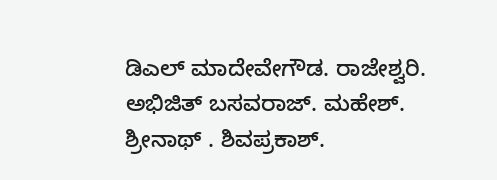ಡಿಎಲ್ ಮಾದೇವೇಗೌಡ. ರಾಜೇಶ್ವರಿ. ಅಭಿಜಿತ್ ಬಸವರಾಜ್. ಮಹೇಶ್. ಶ್ರೀನಾಥ್ . ಶಿವಪ್ರಕಾಶ್.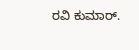ರವಿ ಕುಮಾರ್.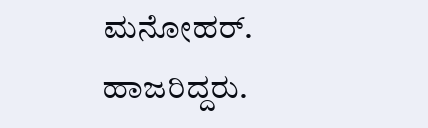ಮನೋಹರ್. ಹಾಜರಿದ್ದರು.